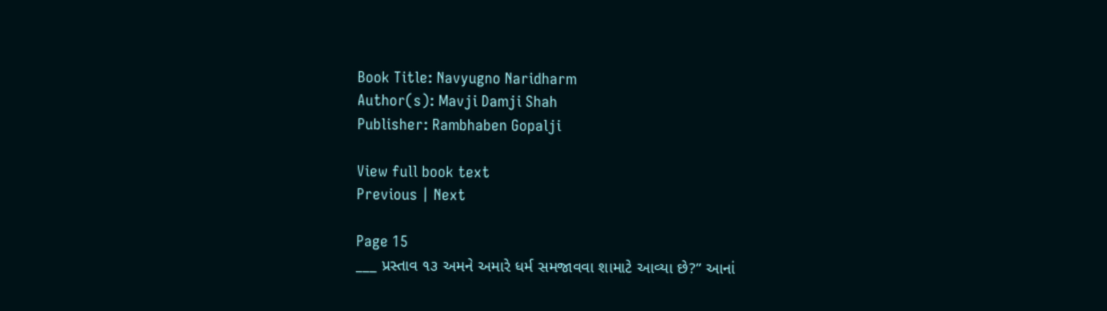Book Title: Navyugno Naridharm
Author(s): Mavji Damji Shah
Publisher: Rambhaben Gopalji

View full book text
Previous | Next

Page 15
___ પ્રસ્તાવ ૧૩ અમને અમારે ધર્મ સમજાવવા શામાટે આવ્યા છે?” આનાં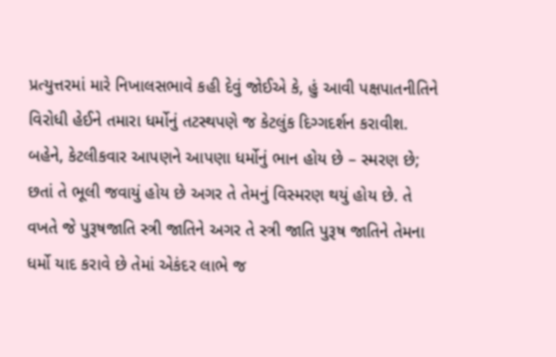પ્રત્યુત્તરમાં મારે નિખાલસભાવે કહી દેવું જોઈએ કે, હું આવી પક્ષપાતનીતિને વિરોધી હેઈને તમારા ધર્મોનું તટસ્થપણે જ કેટલુંક દિગ્ગદર્શન કરાવીશ. બહેને, કેટલીકવાર આપણને આપણા ધર્મોનું ભાન હોય છે – સ્મરણ છે; છતાં તે ભૂલી જવાયું હોય છે અગર તે તેમનું વિસ્મરણ થયું હોય છે. તે વખતે જે પુરૂષજાતિ સ્ત્રી જાતિને અગર તે સ્ત્રી જાતિ પુરૂષ જાતિને તેમના ધર્મો યાદ કરાવે છે તેમાં એકંદર લાભે જ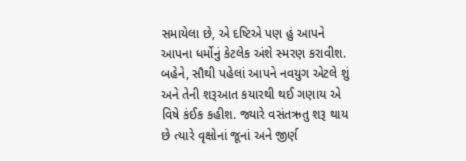સમાયેલા છે, એ દષ્ટિએ પણ હું આપને આપના ધર્મોનું કેટલેક અંશે સ્મરણ કરાવીશ. બહેને, સૌથી પહેલાં આપને નવયુગ એટલે શું અને તેની શરૂઆત કયારથી થઈ ગણાય એ વિષે કંઈક કહીશ. જ્યારે વસંતઋતુ શરૂ થાય છે ત્યારે વૃક્ષોનાં જૂનાં અને જીર્ણ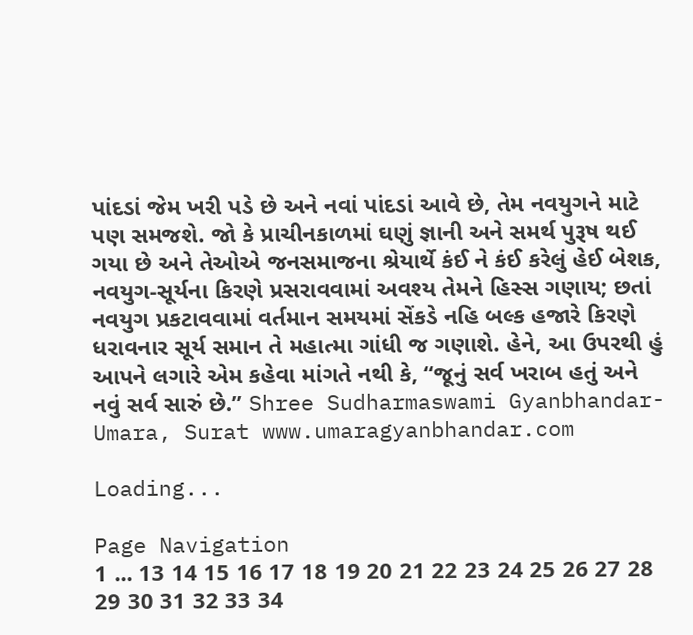પાંદડાં જેમ ખરી પડે છે અને નવાં પાંદડાં આવે છે, તેમ નવયુગને માટે પણ સમજશે. જો કે પ્રાચીનકાળમાં ઘણું જ્ઞાની અને સમર્થ પુરૂષ થઈ ગયા છે અને તેઓએ જનસમાજના શ્રેયાર્થે કંઈ ને કંઈ કરેલું હેઈ બેશક, નવયુગ-સૂર્યના કિરણે પ્રસરાવવામાં અવશ્ય તેમને હિસ્સ ગણાય; છતાં નવયુગ પ્રકટાવવામાં વર્તમાન સમયમાં સેંકડે નહિ બલ્ક હજારે કિરણે ધરાવનાર સૂર્ય સમાન તે મહાત્મા ગાંધી જ ગણાશે. હેને, આ ઉપરથી હું આપને લગારે એમ કહેવા માંગતે નથી કે, “જૂનું સર્વ ખરાબ હતું અને નવું સર્વ સારું છે.” Shree Sudharmaswami Gyanbhandar-Umara, Surat www.umaragyanbhandar.com

Loading...

Page Navigation
1 ... 13 14 15 16 17 18 19 20 21 22 23 24 25 26 27 28 29 30 31 32 33 34